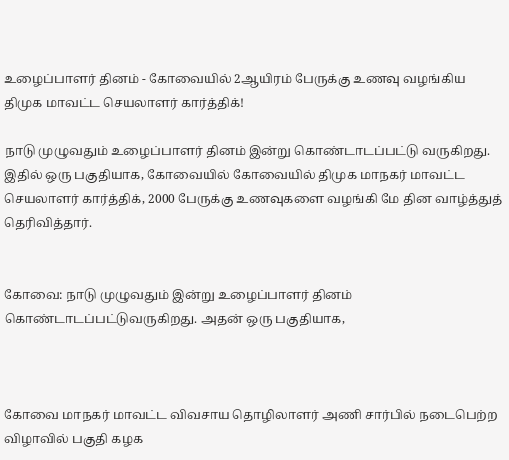உழைப்பாளர் தினம் - கோவையில் 2ஆயிரம் பேருக்கு உணவு வழங்கிய திமுக மாவட்ட செயலாளர் கார்த்திக்!

நாடு முழுவதும் உழைப்பாளர் தினம் இன்று கொண்டாடப்பட்டு வருகிறது. இதில் ஒரு பகுதியாக, கோவையில் கோவையில் திமுக மாநகர் மாவட்ட செயலாளர் கார்த்திக், 2000 பேருக்கு உணவுகளை வழங்கி மே தின வாழ்த்துத் தெரிவித்தார்.


கோவை: நாடு முழுவதும் இன்று உழைப்பாளர் தினம் கொண்டாடப்பட்டுவருகிறது. அதன் ஒரு பகுதியாக,



கோவை மாநகர் மாவட்ட விவசாய தொழிலாளர் அணி சார்பில் நடைபெற்ற விழாவில் பகுதி கழக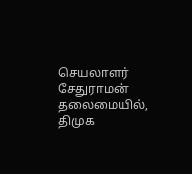செயலாளர் சேதுராமன் தலைமையில், திமுக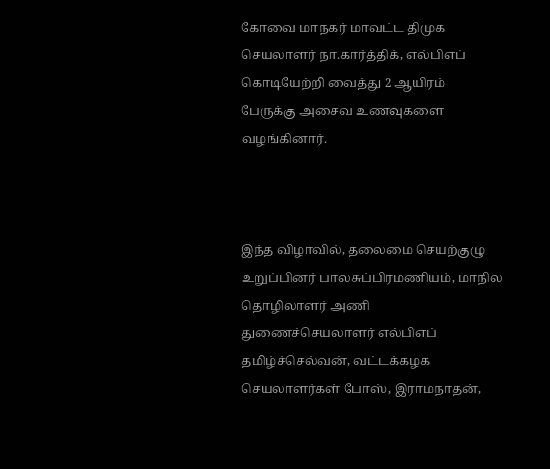கோவை மாநகர் மாவட்ட திமுக செயலாளர் நா.கார்த்திக், எல்பிஎப் கொடியேற்றி வைத்து 2 ஆயிரம் பேருக்கு அசைவ உணவுகளை வழங்கினார்.



இந்த விழாவில், தலைமை செயற்குழு உறுப்பினர் பாலசுப்பிரமணியம், மாநில தொழிலாளர் அணி துணைச்செயலாளர் எல்பிஎப் தமிழ்ச்செல்வன், வட்டக்கழக செயலாளர்கள் போஸ், இராமநாதன்,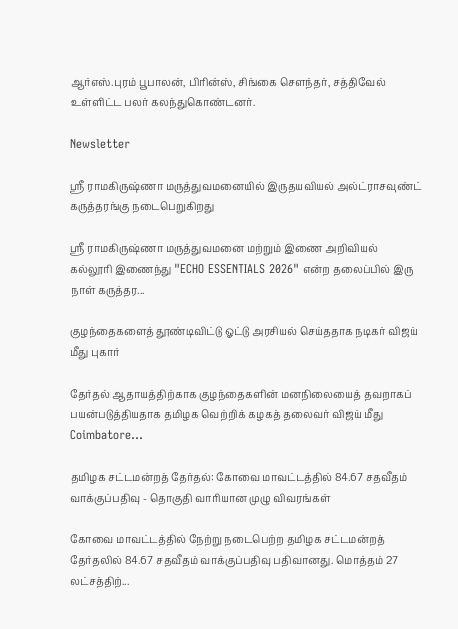ஆர்எஸ்.புரம் பூபாலன், பிரின்ஸ், சிங்கை செளந்தர், சத்திவேல் உள்ளிட்ட பலர் கலந்துகொண்டனர்.

Newsletter

ஶ்ரீ ராமகிருஷ்ணா மருத்துவமனையில் இருதயவியல் அல்ட்ராசவுண்ட் கருத்தரங்கு நடைபெறுகிறது

ஶ்ரீ ராமகிருஷ்ணா மருத்துவமனை மற்றும் இணை அறிவியல் கல்லூரி இணைந்து "ECHO ESSENTIALS 2026" என்ற தலைப்பில் இரு நாள் கருத்தர...

குழந்தைகளைத் தூண்டிவிட்டு ஓட்டு அரசியல் செய்ததாக நடிகர் விஜய் மீது புகார்

தேர்தல் ஆதாயத்திற்காக குழந்தைகளின் மனநிலையைத் தவறாகப் பயன்படுத்தியதாக தமிழக வெற்றிக் கழகத் தலைவர் விஜய் மீது Coimbatore...

தமிழக சட்டமன்றத் தேர்தல்: கோவை மாவட்டத்தில் 84.67 சதவீதம் வாக்குப்பதிவு - தொகுதி வாரியான முழு விவரங்கள்

கோவை மாவட்டத்தில் நேற்று நடைபெற்ற தமிழக சட்டமன்றத் தேர்தலில் 84.67 சதவீதம் வாக்குப்பதிவு பதிவானது. மொத்தம் 27 லட்சத்திற்...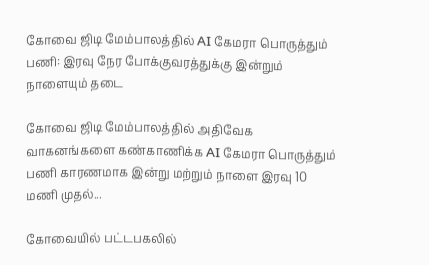கோவை ஜிடி மேம்பாலத்தில் AI கேமரா பொருத்தும் பணி: இரவு நேர போக்குவரத்துக்கு இன்றும் நாளையும் தடை

கோவை ஜிடி மேம்பாலத்தில் அதிவேக வாகனங்களை கண்காணிக்க AI கேமரா பொருத்தும் பணி காரணமாக இன்று மற்றும் நாளை இரவு 10 மணி முதல்...

கோவையில் பட்டபகலில்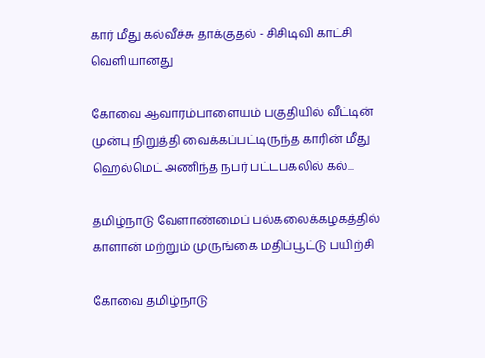கார் மீது கல்வீச்சு தாக்குதல் - சிசிடிவி காட்சி வெளியானது

கோவை ஆவாரம்பாளையம் பகுதியில் வீட்டின் முன்பு நிறுத்தி வைக்கப்பட்டிருந்த காரின் மீது ஹெல்மெட் அணிந்த நபர் பட்டபகலில் கல்...

தமிழ்நாடு வேளாண்மைப் பல்கலைக்கழகத்தில் காளான் மற்றும் முருங்கை மதிப்பூட்டு பயிற்சி

கோவை தமிழ்நாடு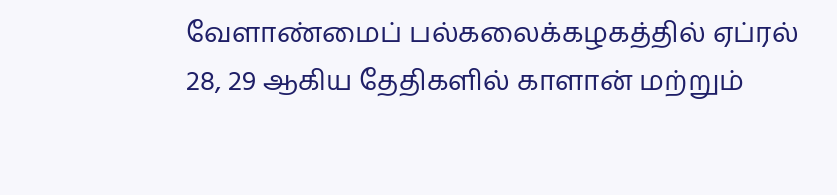வேளாண்மைப் பல்கலைக்கழகத்தில் ஏப்ரல் 28, 29 ஆகிய தேதிகளில் காளான் மற்றும்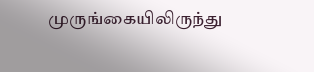முருங்கையிலிருந்து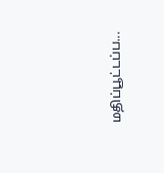மதிப்பூட்டப்ப...